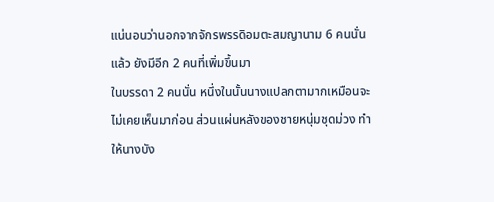แน่นอนว่านอกจากจักรพรรดิอมตะสมญานาม 6 คนนั่นแล้ว ยังมีอีก 2 คนที่เพิ่มขึ้นมา
ในบรรดา 2 คนนั่น หนึ่งในนั้นนางแปลกตามากเหมือนจะไม่เคยเห็นมาก่อน ส่วนแผ่นหลังของชายหนุ่มชุดม่วง ทําให้นางบัง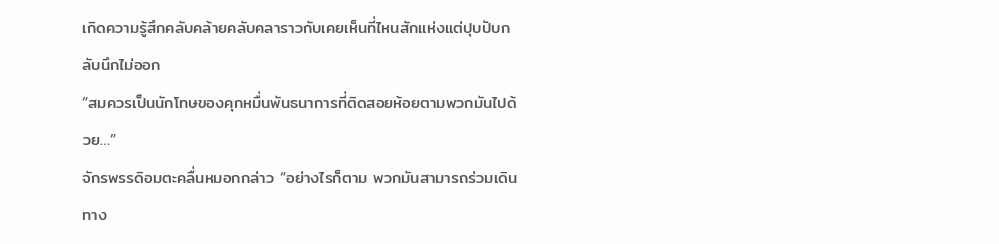เกิดความรู้สึกคลับคล้ายคลับคลาราวกับเคยเห็นที่ไหนสักแห่งแต่ปุบปับกลับนึกไม่ออก
“สมควรเป็นนักโทษของคุกหมื่นพันธนาการที่ติดสอยห้อยตามพวกมันไปด้วย…”
จักรพรรดิอมตะคลื่นหมอกกล่าว “อย่างไรก็ตาม พวกมันสามารถร่วมเดินทาง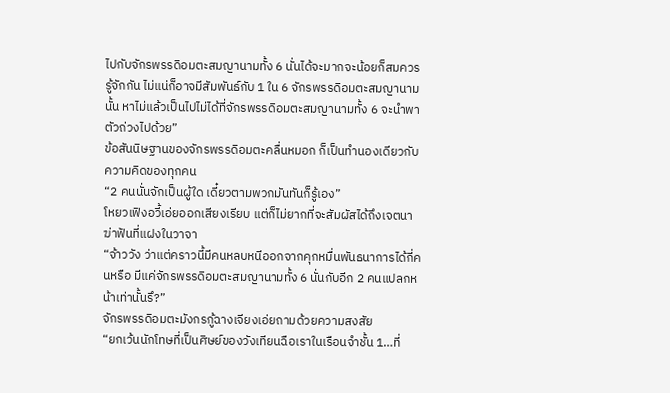ไปกับจักรพรรดิอมตะสมญานามทั้ง 6 นั่นได้จะมากจะน้อยก็สมควรรู้จักกัน ไม่แน่ก็อาจมีสัมพันธ์กับ 1 ใน 6 จักรพรรดิอมตะสมญานามนั้น หาไม่แล้วเป็นไปไม่ได้ที่จักรพรรดิอมตะสมญานามทั้ง 6 จะนําพาตัวถ่วงไปด้วย”
ข้อสันนิษฐานของจักรพรรดิอมตะคลื่นหมอก ก็เป็นทํานองเดียวกับความคิดของทุกคน
“2 คนนั่นจักเป็นผู้ใด เดี๋ยวตามพวกมันทันก็รู้เอง”
โหยวเฟิงอวี้เอ่ยออกเสียงเรียบ แต่ก็ไม่ยากที่จะสัมผัสได้ถึงเจตนาฆ่าฟันที่แฝงในวาจา
“จ้าววัง ว่าแต่คราวนี้มีคนหลบหนีออกจากคุกหมื่นพันธนาการได้กี่คนหรือ มีแค่จักรพรรดิอมตะสมญานามทั้ง 6 นั่นกับอีก 2 คนแปลกหน้าเท่านั้นรึ?”
จักรพรรดิอมตะมังกรกู้ฉางเจียงเอ่ยถามด้วยความสงสัย
“ยกเว้นนักโทษที่เป็นศิษย์ของวังเทียนฉือเราในเรือนจําชั้น 1…ที่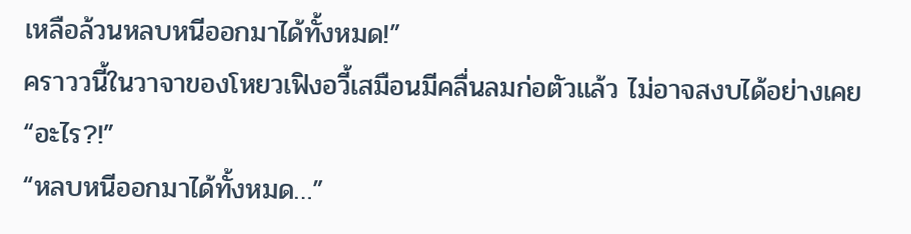เหลือล้วนหลบหนีออกมาได้ทั้งหมด!”
คราววนี้ในวาจาของโหยวเฟิงอวี้เสมือนมีคลื่นลมก่อตัวแล้ว ไม่อาจสงบได้อย่างเคย
“อะไร?!”
“หลบหนีออกมาได้ทั้งหมด…”